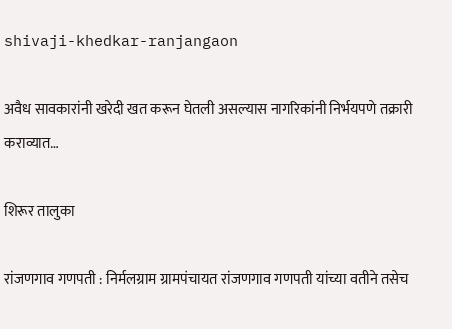shivaji-khedkar-ranjangaon

अवैध सावकारांनी खरेदी खत करून घेतली असल्यास नागरिकांनी निर्भयपणे तक्रारी कराव्यात…

शिरूर तालुका

रांजणगाव गणपती : निर्मलग्राम ग्रामपंचायत रांजणगाव गणपती यांच्या वतीने तसेच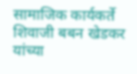सामाजिक कार्यकर्ते शिवाजी बबन खेडकर यांच्या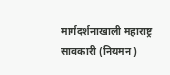मार्गदर्शनाखाली महाराष्ट्र सावकारी (नियमन)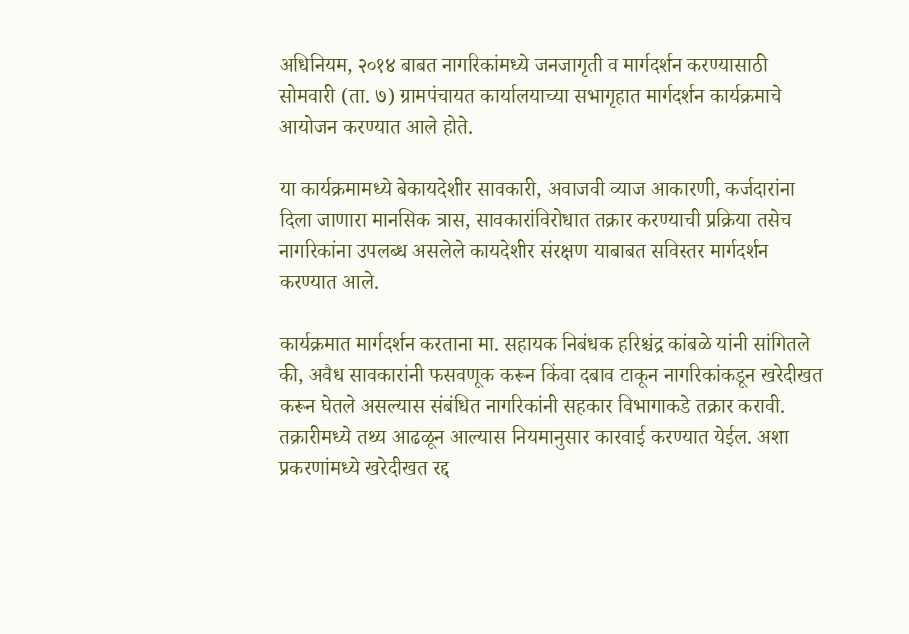अधिनियम, २०१४ बाबत नागरिकांमध्ये जनजागृती व मार्गदर्शन करण्यासाठी सोमवारी (ता. ७) ग्रामपंचायत कार्यालयाच्या सभागृहात मार्गदर्शन कार्यक्रमाचे आयोजन करण्यात आले होते.

या कार्यक्रमामध्ये बेकायदेशीर सावकारी, अवाजवी व्याज आकारणी, कर्जदारांना दिला जाणारा मानसिक त्रास, सावकारांविरोधात तक्रार करण्याची प्रक्रिया तसेच नागरिकांना उपलब्ध असलेले कायदेशीर संरक्षण याबाबत सविस्तर मार्गदर्शन करण्यात आले.

कार्यक्रमात मार्गदर्शन करताना मा. सहायक निबंधक हरिश्चंद्र कांबळे यांनी सांगितले की, अवैध सावकारांनी फसवणूक करून किंवा दबाव टाकून नागरिकांकडून खरेदीखत करून घेतले असल्यास संबंधित नागरिकांनी सहकार विभागाकडे तक्रार करावी. तक्रारीमध्ये तथ्य आढळून आल्यास नियमानुसार कारवाई करण्यात येईल. अशा प्रकरणांमध्ये खरेदीखत रद्द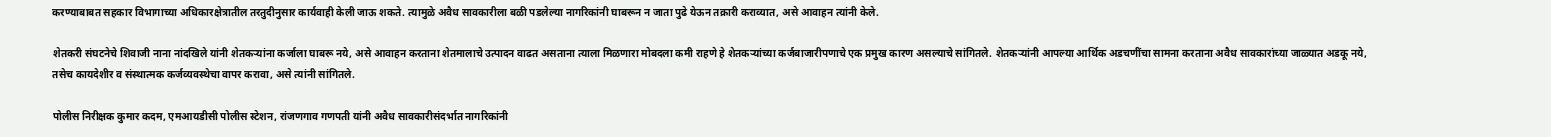करण्याबाबत सहकार विभागाच्या अधिकारक्षेत्रातील तरतुदीनुसार कार्यवाही केली जाऊ शकते. त्यामुळे अवैध सावकारीला बळी पडलेल्या नागरिकांनी घाबरून न जाता पुढे येऊन तक्रारी कराव्यात, असे आवाहन त्यांनी केले.

शेतकरी संघटनेचे शिवाजी नाना नांदखिले यांनी शेतकऱ्यांना कर्जाला घाबरू नये, असे आवाहन करताना शेतमालाचे उत्पादन वाढत असताना त्याला मिळणारा मोबदला कमी राहणे हे शेतकऱ्यांच्या कर्जबाजारीपणाचे एक प्रमुख कारण असल्याचे सांगितले. शेतकऱ्यांनी आपल्या आर्थिक अडचणींचा सामना करताना अवैध सावकारांच्या जाळ्यात अडकू नये, तसेच कायदेशीर व संस्थात्मक कर्जव्यवस्थेचा वापर करावा, असे त्यांनी सांगितले.

पोलीस निरीक्षक कुमार कदम, एमआयडीसी पोलीस स्टेशन, रांजणगाव गणपती यांनी अवैध सावकारीसंदर्भात नागरिकांनी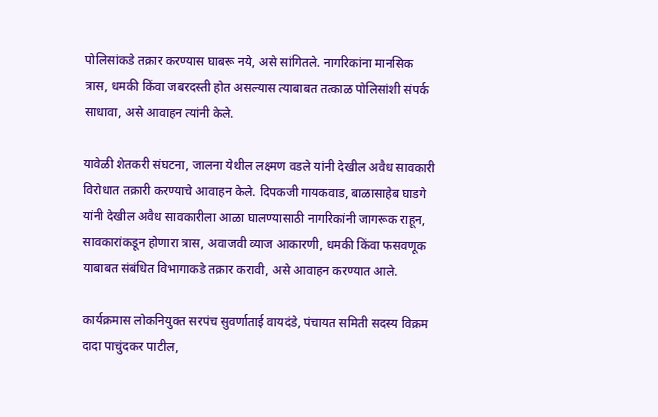पोलिसांकडे तक्रार करण्यास घाबरू नये, असे सांगितले. नागरिकांना मानसिक त्रास, धमकी किंवा जबरदस्ती होत असल्यास त्याबाबत तत्काळ पोलिसांशी संपर्क साधावा, असे आवाहन त्यांनी केले.

यावेळी शेतकरी संघटना, जालना येथील लक्ष्मण वडले यांनी देखील अवैध सावकारी विरोधात तक्रारी करण्याचे आवाहन केले. दिपकजी गायकवाड, बाळासाहेब घाडगे यांनी देखील अवैध सावकारीला आळा घालण्यासाठी नागरिकांनी जागरूक राहून, सावकारांकडून होणारा त्रास, अवाजवी व्याज आकारणी, धमकी किंवा फसवणूक याबाबत संबंधित विभागाकडे तक्रार करावी, असे आवाहन करण्यात आले.

कार्यक्रमास लोकनियुक्त सरपंच सुवर्णाताई वायदंडे, पंचायत समिती सदस्य विक्रम दादा पाचुंदकर पाटील,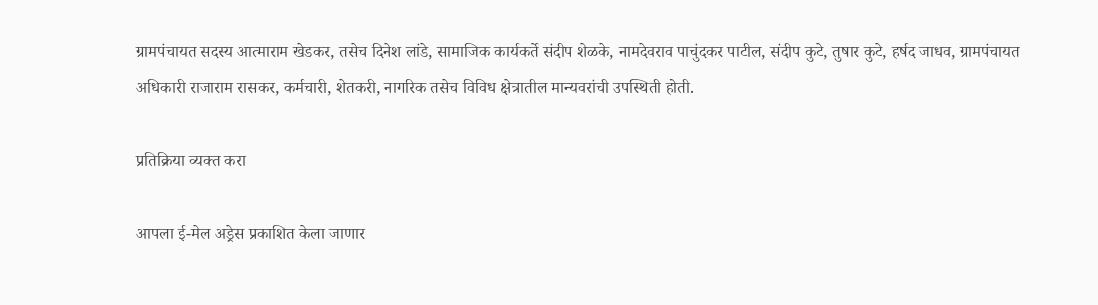ग्रामपंचायत सदस्य आत्माराम खेडकर, तसेच दिनेश लांडे, सामाजिक कार्यकर्ते संदीप शेळके, नामदेवराव पाचुंदकर पाटील, संदीप कुटे, तुषार कुटे, हर्षद जाधव, ग्रामपंचायत अधिकारी राजाराम रासकर, कर्मचारी, शेतकरी, नागरिक तसेच विविध क्षेत्रातील मान्यवरांची उपस्थिती होती.

प्रतिक्रिया व्यक्त करा

आपला ई-मेल अड्रेस प्रकाशित केला जाणार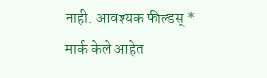नाही. आवश्यक फील्डस् * मार्क केले आहेत